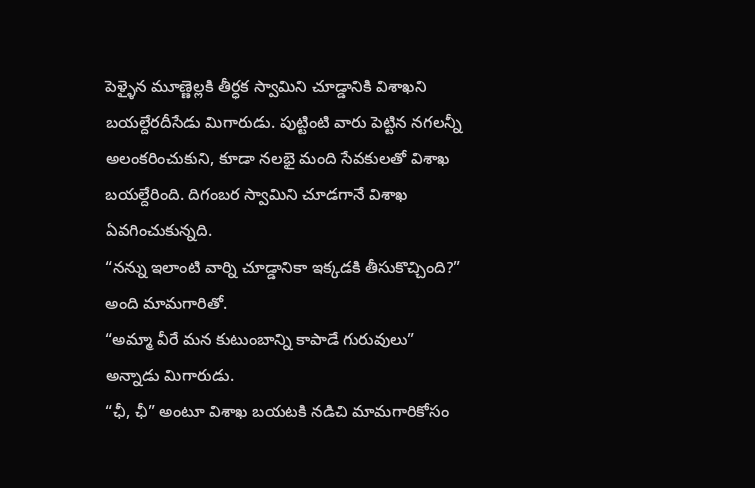పెళ్ళైన మూణ్ణెల్లకి తీర్ధక స్వామిని చూడ్డానికి విశాఖని బయల్దేరదీసేడు మిగారుడు. పుట్టింటి వారు పెట్టిన నగలన్నీ అలంకరించుకుని, కూడా నలభై మంది సేవకులతో విశాఖ బయల్దేరింది. దిగంబర స్వామిని చూడగానే విశాఖ ఏవగించుకున్నది.
“నన్ను ఇలాంటి వార్ని చూడ్డానికా ఇక్కడకి తీసుకొచ్చింది?” అంది మామగారితో.
“అమ్మా వీరే మన కుటుంబాన్ని కాపాడే గురువులు” అన్నాడు మిగారుడు.
“ఛీ, ఛీ” అంటూ విశాఖ బయటకి నడిచి మామగారికోసం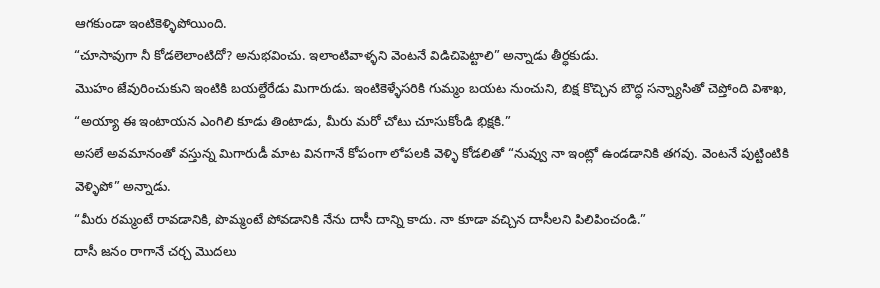ఆగకుండా ఇంటికెళ్ళిపోయింది.
“చూసావుగా నీ కోడలెలాంటిదో? అనుభవించు. ఇలాంటివాళ్ళని వెంటనే విడిచిపెట్టాలి” అన్నాడు తీర్ధకుడు.
మొహం జేవురించుకుని ఇంటికి బయల్దేరేడు మిగారుడు. ఇంటికెళ్ళేసరికి గుమ్మం బయట నుంచుని, బిక్ష కొచ్చిన బౌద్ధ సన్న్యాసితో చెప్తోంది విశాఖ, “అయ్యా ఈ ఇంటాయన ఎంగిలి కూడు తింటాడు, మీరు మరో చోటు చూసుకోండి భిక్షకి.”
అసలే అవమానంతో వస్తున్న మిగారుడీ మాట వినగానే కోపంగా లోపలకి వెళ్ళి కోడలితో “నువ్వు నా ఇంట్లో ఉండడానికి తగవు. వెంటనే పుట్టింటికి వెళ్ళిపో” అన్నాడు.
“మీరు రమ్మంటే రావడానికి, పొమ్మంటే పోవడానికి నేను దాసీ దాన్ని కాదు. నా కూడా వచ్చిన దాసీలని పిలిపించండి.”
దాసీ జనం రాగానే చర్చ మొదలు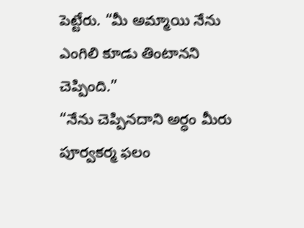పెట్టేరు. “మీ అమ్మాయి నేను ఎంగిలి కూడు తింటానని చెప్పింది.”
“నేను చెప్పినదాని అర్ధం మీరు పూర్వకర్మ ఫలం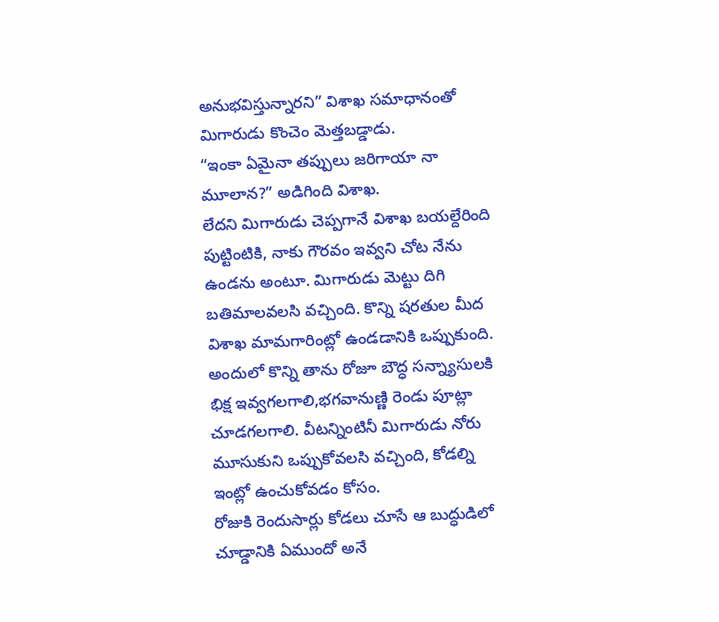అనుభవిస్తున్నారని” విశాఖ సమాధానంతో మిగారుడు కొంచెం మెత్తబడ్డాడు.
“ఇంకా ఏమైనా తప్పులు జరిగాయా నా మూలాన?” అడిగింది విశాఖ.
లేదని మిగారుడు చెప్పగానే విశాఖ బయల్దేరింది పుట్టింటికి, నాకు గౌరవం ఇవ్వని చోట నేను ఉండను అంటూ. మిగారుడు మెట్టు దిగి బతిమాలవలసి వచ్చింది. కొన్ని షరతుల మీద విశాఖ మామగారింట్లో ఉండడానికి ఒప్పుకుంది. అందులో కొన్ని తాను రోజూ బౌద్ధ సన్న్యాసులకి భిక్ష ఇవ్వగలగాలి,భగవానుణ్ణి రెండు పూట్లా చూడగలగాలి. వీటన్నింటినీ మిగారుడు నోరు మూసుకుని ఒప్పుకోవలసి వచ్చింది, కోడల్ని ఇంట్లో ఉంచుకోవడం కోసం.
రోజుకి రెందుసార్లు కోడలు చూసే ఆ బుద్ధుడిలో చూడ్డానికి ఏముందో అనే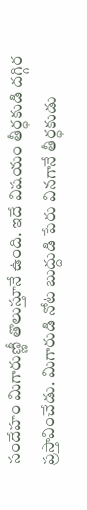సందేహం మిగారుణ్ణీ తొలుస్తూనే ఉంది. ఇదే విషయం తీర్ధకుడి దగ్గిర ప్రస్తావించేడు. మిగారుడి నోట బుద్దుడి పేరు వినగానే తీర్ధకుడు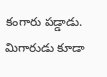కంగారు పడ్డాడు. మిగారుడు కూడా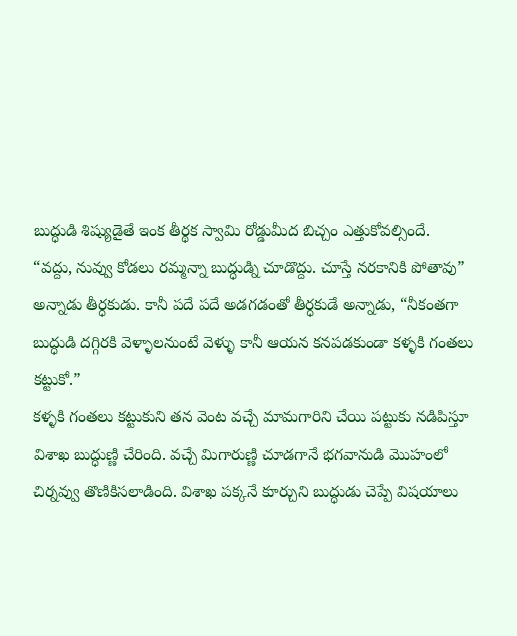బుద్ధుడి శిష్యుడైతే ఇంక తీర్థక స్వామి రోడ్డుమీద బిచ్చం ఎత్తుకోవల్సిందే.
“వద్దు, నువ్వు కోడలు రమ్మన్నా బుద్ధుడ్ని చూడొద్దు. చూస్తే నరకానికి పోతావు” అన్నాడు తీర్ధకుడు. కానీ పదే పదే అడగడంతో తీర్ధకుడే అన్నాడు, “నీకంతగా బుద్ధుడి దగ్గిరకి వెళ్ళాలనుంటే వెళ్ళు కానీ ఆయన కనపడకుండా కళ్ళకి గంతలు కట్టుకో.”
కళ్ళకి గంతలు కట్టుకుని తన వెంట వచ్చే మామగారిని చేయి పట్టుకు నడిపిస్తూ విశాఖ బుద్ధుణ్ణి చేరింది. వచ్చే మిగారుణ్ణి చూడగానే భగవానుడి మొహంలో చిర్నవ్వు తొణికిసలాడింది. విశాఖ పక్కనే కూర్చుని బుద్ధుడు చెప్పే విషయాలు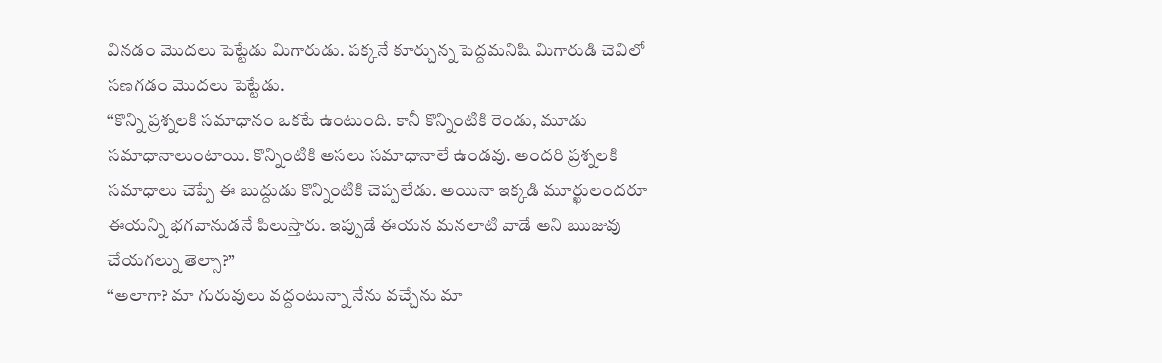వినడం మొదలు పెట్టేడు మిగారుడు. పక్కనే కూర్చున్న పెద్దమనిషి మిగారుడి చెవిలో సణగడం మొదలు పెట్టేడు.
“కొన్ని ప్రశ్నలకి సమాధానం ఒకటే ఉంటుంది. కానీ కొన్నింటికి రెండు, మూడు సమాధానాలుంటాయి. కొన్నింటికి అసలు సమాధానాలే ఉండవు. అందరి ప్రశ్నలకి సమాధాలు చెప్పే ఈ బుద్దుడు కొన్నింటికి చెప్పలేడు. అయినా ఇక్కడి మూర్ఖులందరూ ఈయన్ని భగవానుడనే పిలుస్తారు. ఇప్పుడే ఈయన మనలాటి వాడే అని ఋజువు చేయగల్ను తెల్సా?”
“అలాగా? మా గురువులు వద్దంటున్నా నేను వచ్చేను మా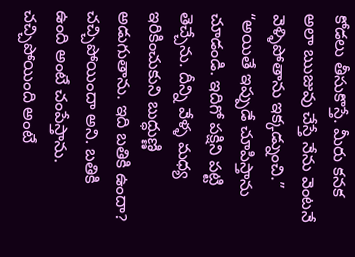కోడలు తీసుకొస్తే. మీరు కనక అలా ఋజువు చేస్తే నేను వెంటనే వెళ్ళిపోతాను ఇక్కడ్నుంచి.”
“అయితే ఇప్పుడే చూపిస్తాను చూడండి. ఇదిగో పక్షిని పట్టి తెచ్చేను. దీన్ని వేళ్ళ మధ్య ఇరికించుకుని బుద్ధుణ్ణి అడుగుతాను. ఇది బతికి ఉందా? చచ్చిపోయిందా అని. బతికి ఉంది అంటే చంపేస్తాను. చచ్చిపోయింది అంటే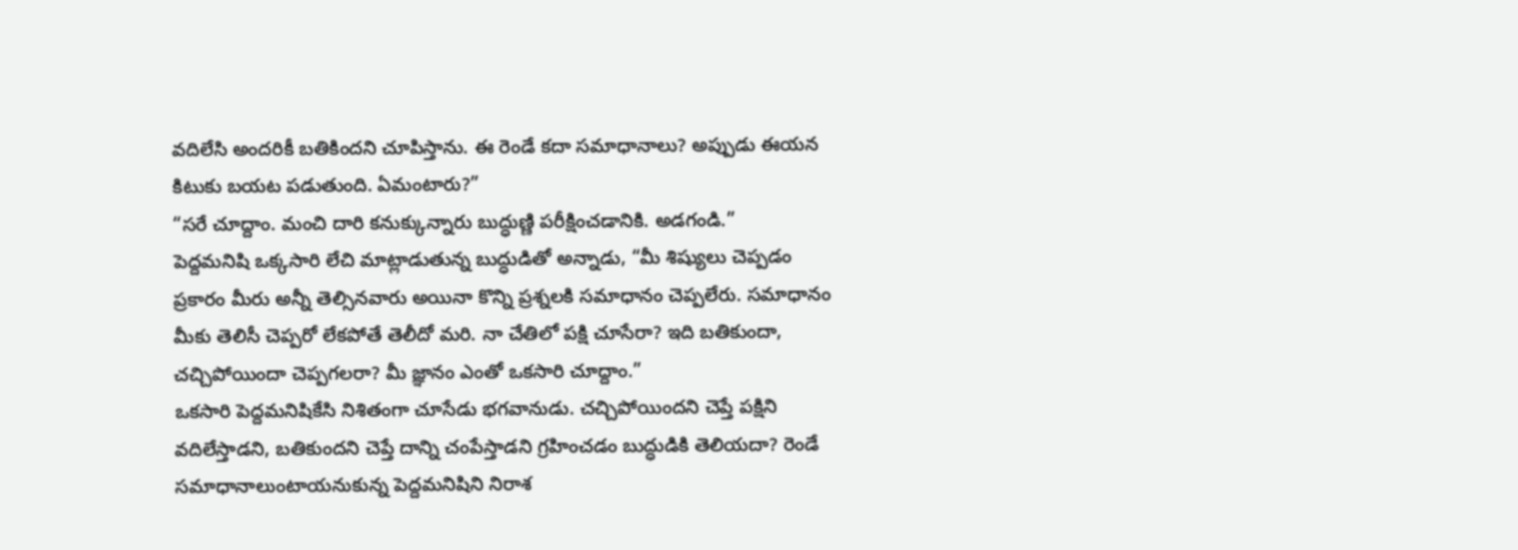వదిలేసి అందరికీ బతికిందని చూపిస్తాను. ఈ రెండే కదా సమాధానాలు? అప్పుడు ఈయన కిటుకు బయట పడుతుంది. ఏమంటారు?”
“సరే చూద్దాం. మంచి దారి కనుక్కున్నారు బుద్ధుణ్ణి పరీక్షించడానికి. అడగండి.”
పెద్దమనిషి ఒక్కసారి లేచి మాట్లాడుతున్న బుద్ధుడితో అన్నాడు, “మీ శిష్యులు చెప్పడం ప్రకారం మీరు అన్నీ తెల్సినవారు అయినా కొన్ని ప్రశ్నలకి సమాధానం చెప్పలేరు. సమాధానం మీకు తెలిసీ చెప్పరో లేకపోతే తెలీదో మరి. నా చేతిలో పక్షి చూసేరా? ఇది బతికుందా, చచ్చిపోయిందా చెప్పగలరా? మీ జ్ఞానం ఎంతో ఒకసారి చూద్దాం.”
ఒకసారి పెద్దమనిషికేసి నిశితంగా చూసేడు భగవానుడు. చచ్చిపోయిందని చెప్తే పక్షిని వదిలేస్తాడని, బతికుందని చెప్తే దాన్ని చంపేస్తాడని గ్రహించడం బుద్ధుడికి తెలియదా? రెండే సమాధానాలుంటాయనుకున్న పెద్దమనిషిని నిరాశ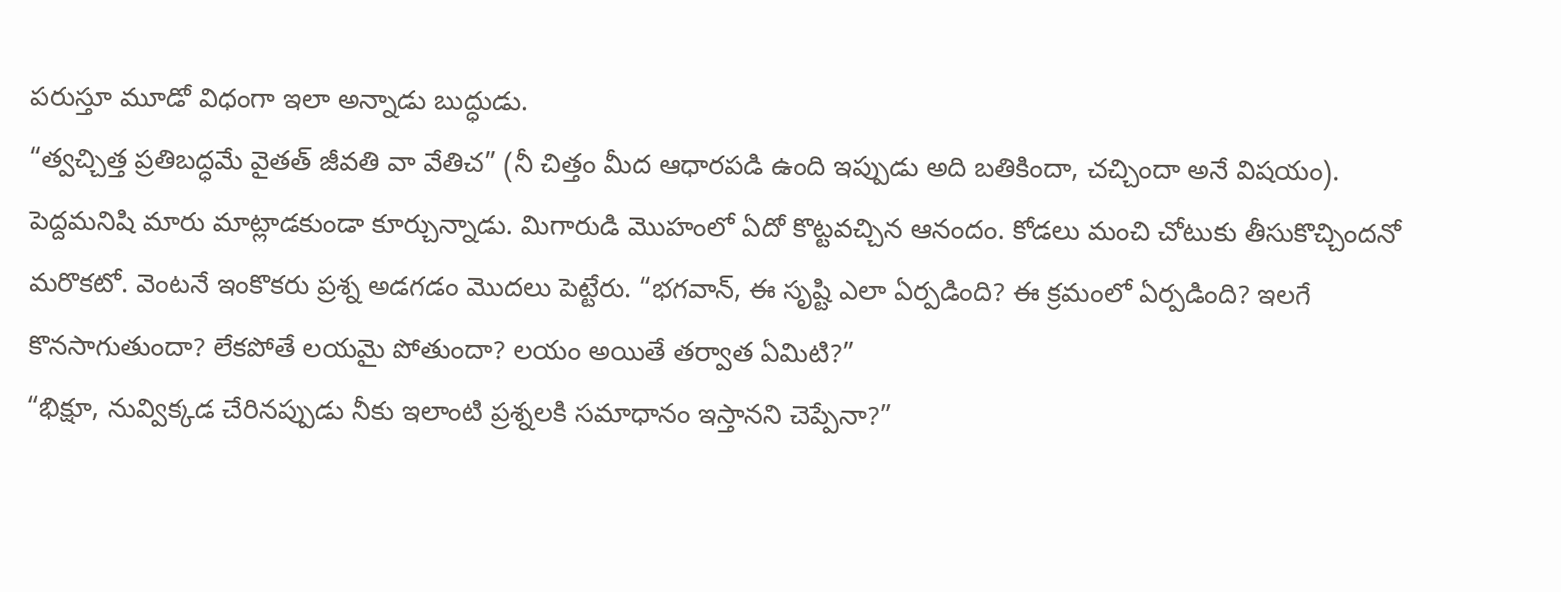పరుస్తూ మూడో విధంగా ఇలా అన్నాడు బుద్ధుడు.
“త్వచ్చిత్త ప్రతిబద్ధమే వైతత్ జీవతి వా వేతిచ” (నీ చిత్తం మీద ఆధారపడి ఉంది ఇప్పుడు అది బతికిందా, చచ్చిందా అనే విషయం).
పెద్దమనిషి మారు మాట్లాడకుండా కూర్చున్నాడు. మిగారుడి మొహంలో ఏదో కొట్టవచ్చిన ఆనందం. కోడలు మంచి చోటుకు తీసుకొచ్చిందనో మరొకటో. వెంటనే ఇంకొకరు ప్రశ్న అడగడం మొదలు పెట్టేరు. “భగవాన్, ఈ సృష్టి ఎలా ఏర్పడింది? ఈ క్రమంలో ఏర్పడింది? ఇలగే కొనసాగుతుందా? లేకపోతే లయమై పోతుందా? లయం అయితే తర్వాత ఏమిటి?”
“భిక్షూ, నువ్విక్కడ చేరినప్పుడు నీకు ఇలాంటి ప్రశ్నలకి సమాధానం ఇస్తానని చెప్పేనా?”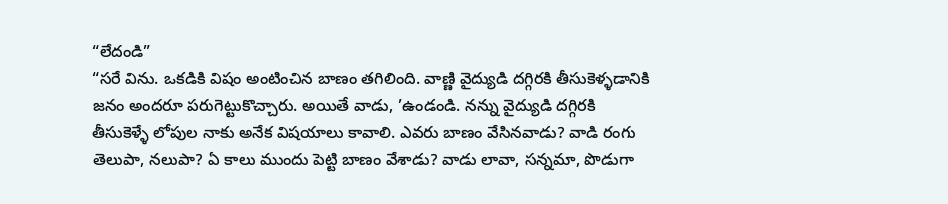“లేదండి”
“సరే విను. ఒకడికి విషం అంటించిన బాణం తగిలింది. వాణ్ణి వైద్యుడి దగ్గిరకి తీసుకెళ్ళడానికి జనం అందరూ పరుగెట్టుకొచ్చారు. అయితే వాడు, ’ఉండండి. నన్ను వైద్యుడి దగ్గిరకి తీసుకెళ్ళే లోపుల నాకు అనేక విషయాలు కావాలి. ఎవరు బాణం వేసినవాడు? వాడి రంగు తెలుపా, నలుపా? ఏ కాలు ముందు పెట్టి బాణం వేశాడు? వాడు లావా, సన్నమా, పొడుగా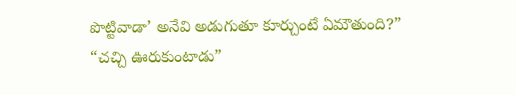పొట్టివాడా’ అనేవి అడుగుతూ కూర్చుంటే ఏమౌతుంది?”
“చచ్చి ఊరుకుంటాడు”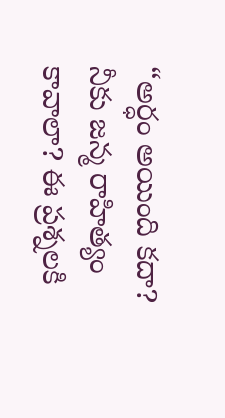“అర్ధం అయింది కదా? నీకు జన్మ రాహిత్యం కావాలా? ఈ ప్రశ్నలకి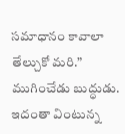సమాధానం కావాలా తేల్చుకో మరి.” ముగించేడు బుద్ధుడు.
ఇదంతా వింటున్న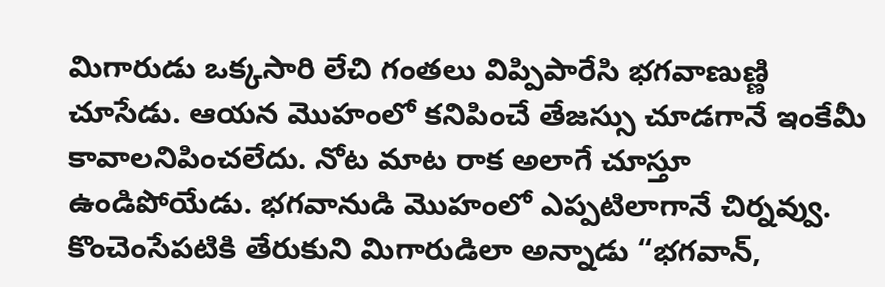మిగారుడు ఒక్కసారి లేచి గంతలు విప్పిపారేసి భగవాణుణ్ణి చూసేడు. ఆయన మొహంలో కనిపించే తేజస్సు చూడగానే ఇంకేమీ కావాలనిపించలేదు. నోట మాట రాక అలాగే చూస్తూ ఉండిపోయేడు. భగవానుడి మొహంలో ఎప్పటిలాగానే చిర్నవ్వు. కొంచెంసేపటికి తేరుకుని మిగారుడిలా అన్నాడు “భగవాన్,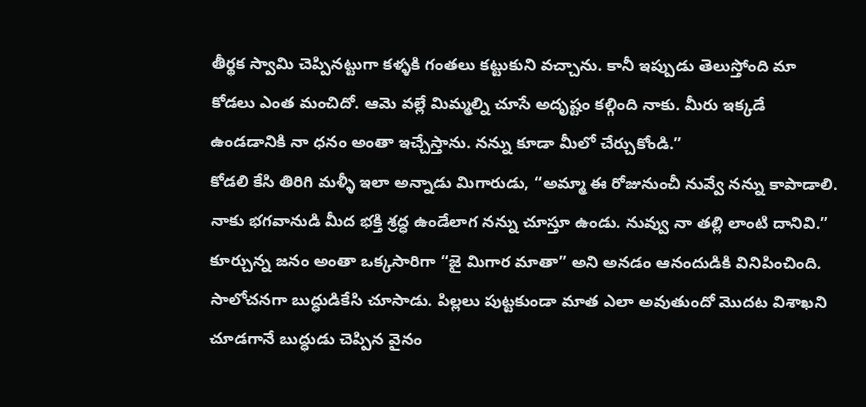తీర్థక స్వామి చెప్పినట్టుగా కళ్ళకి గంతలు కట్టుకుని వచ్చాను. కానీ ఇప్పుడు తెలుస్తోంది మా కోడలు ఎంత మంచిదో. ఆమె వల్లే మిమ్మల్ని చూసే అదృష్టం కల్గింది నాకు. మీరు ఇక్కడే ఉండడానికి నా ధనం అంతా ఇచ్చేస్తాను. నన్ను కూడా మీలో చేర్చుకోండి.”
కోడలి కేసి తిరిగి మళ్ళీ ఇలా అన్నాడు మిగారుడు, “అమ్మా ఈ రోజునుంచీ నువ్వే నన్ను కాపాడాలి. నాకు భగవానుడి మీద భక్తి శ్రద్ధ ఉండేలాగ నన్ను చూస్తూ ఉండు. నువ్వు నా తల్లి లాంటి దానివి.”
కూర్చున్న జనం అంతా ఒక్కసారిగా “జై మిగార మాతా” అని అనడం ఆనందుడికి వినిపించింది. సాలోచనగా బుద్ధుడికేసి చూసాడు. పిల్లలు పుట్టకుండా మాత ఎలా అవుతుందో మొదట విశాఖని చూడగానే బుద్ధుడు చెప్పిన వైనం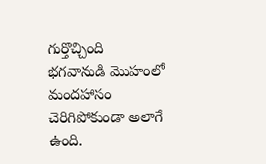గుర్తొచ్చింది
భగవానుడి మొహంలో మందహాసం చెరిగిపోకుండా అలాగే ఉంది.